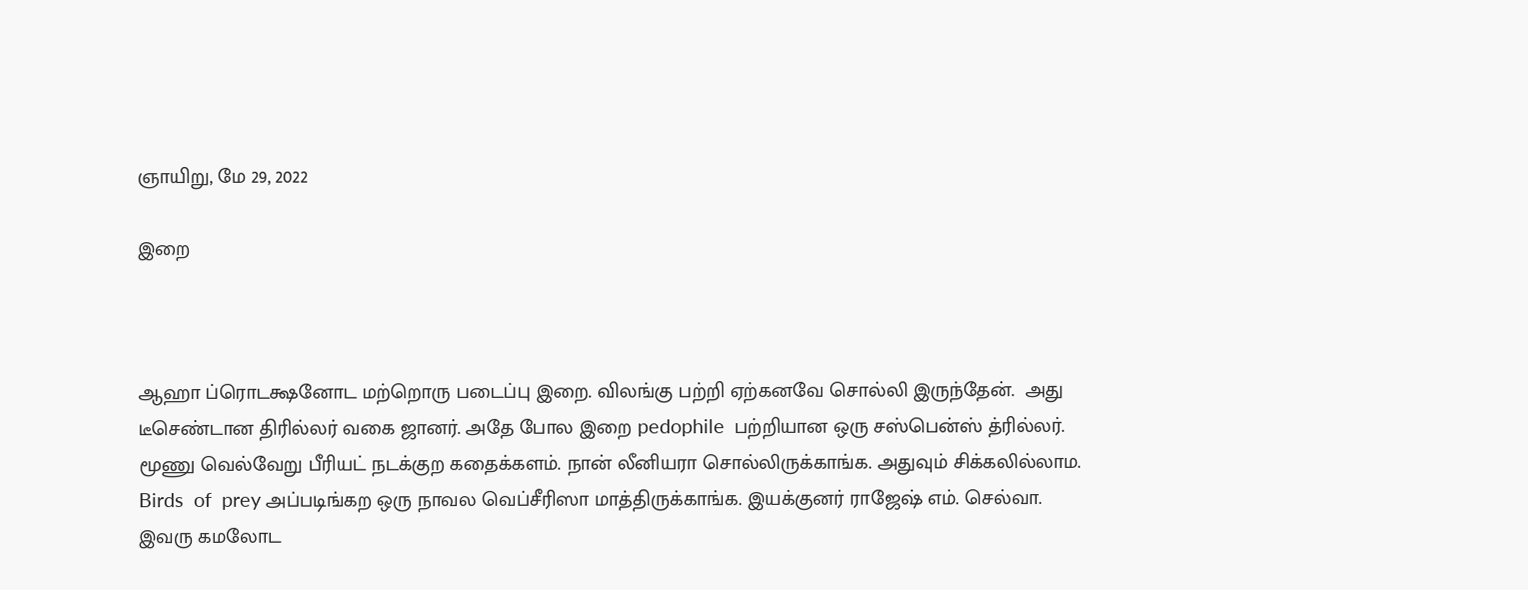ஞாயிறு, மே 29, 2022

இறை



ஆஹா ப்ரொடக்ஷனோட மற்றொரு படைப்பு இறை. விலங்கு பற்றி ஏற்கனவே சொல்லி இருந்தேன்.  அது டீசெண்டான திரில்லர் வகை ஜானர். அதே போல இறை pedophile  பற்றியான ஒரு சஸ்பென்ஸ் த்ரில்லர். மூணு வெல்வேறு பீரியட் நடக்குற கதைக்களம். நான் லீனியரா சொல்லிருக்காங்க. அதுவும் சிக்கலில்லாம. Birds  of  prey அப்படிங்கற ஒரு நாவல வெப்சீரிஸா மாத்திருக்காங்க. இயக்குனர் ராஜேஷ் எம். செல்வா. இவரு கமலோட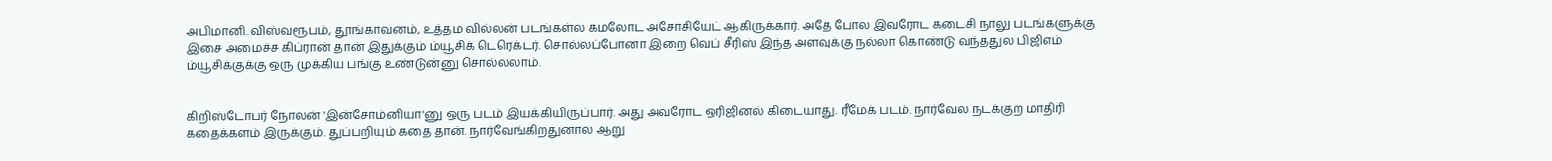அபிமானி. விஸ்வரூபம், தூங்காவனம், உத்தம வில்லன் படங்கள்ல கமலோட அசோசியேட் ஆகிருக்கார். அதே போல இவரோட கடைசி நாலு படங்களுக்கு இசை அமைச்ச கிப்ரான் தான் இதுக்கும் ம்யூசிக் டெரெக்டர். சொல்லப்போனா இறை வெப் சீரிஸ் இந்த அளவுக்கு நல்லா கொண்டு வந்ததுல பிஜிஎம் ம்யூசிக்குக்கு ஒரு முக்கிய பங்கு உண்டுன்னு சொல்லலாம்.


கிறிஸ்டோபர் நோலன் 'இன்சோம்னியா'னு ஒரு படம் இயக்கியிருப்பார். அது அவரோட ஒரிஜினல் கிடையாது. ரீமேக் படம். நார்வேல நடக்குற மாதிரி கதைக்களம் இருக்கும். துப்பறியும் கதை தான். நார்வேங்கிறதுனால ஆறு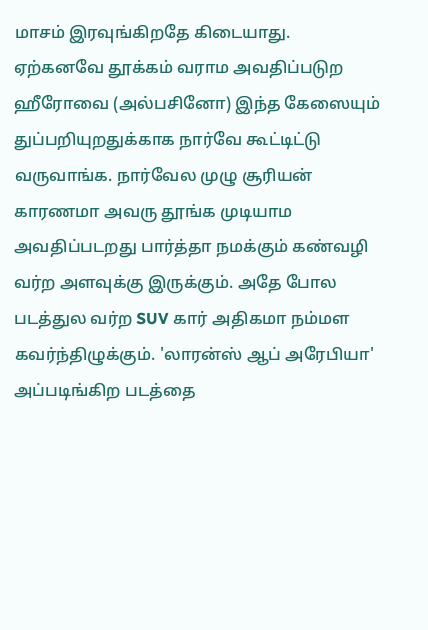மாசம் இரவுங்கிறதே கிடையாது. ஏற்கனவே தூக்கம் வராம அவதிப்படுற ஹீரோவை (அல்பசினோ) இந்த கேஸையும் துப்பறியுறதுக்காக நார்வே கூட்டிட்டு வருவாங்க. நார்வேல முழு சூரியன் காரணமா அவரு தூங்க முடியாம அவதிப்படறது பார்த்தா நமக்கும் கண்வழி வர்ற அளவுக்கு இருக்கும். அதே போல படத்துல வர்ற SUV கார் அதிகமா நம்மள கவர்ந்திழுக்கும். 'லாரன்ஸ் ஆப் அரேபியா'  அப்படிங்கிற படத்தை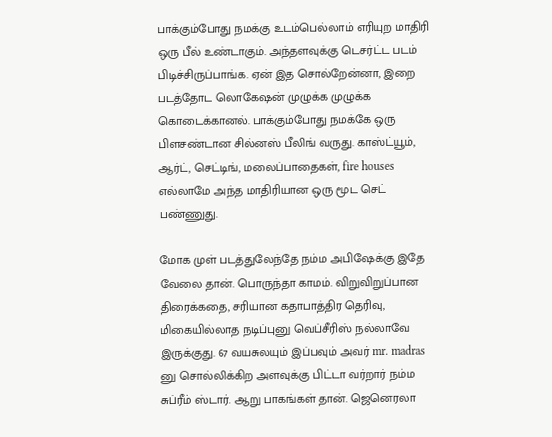பாக்கும்போது நமக்கு உடம்பெல்லாம் எரியுற மாதிரி ஒரு பீல் உண்டாகும். அந்தளவுக்கு டெசர்ட்ட படம் பிடிச்சிருப்பாங்க. ஏன் இத சொல்றேன்னா, இறை படத்தோட லொகேஷன் முழுக்க முழுக்க கொடைக்கானல். பாக்கும்போது நமக்கே ஒரு பிளசண்டான சில்னஸ் பீலிங் வருது. காஸ்ட்யூம், ஆர்ட், செட்டிங், மலைப்பாதைகள், fire houses எல்லாமே அந்த மாதிரியான ஒரு மூட செட் பண்ணுது.

மோக முள் படத்துலேந்தே நம்ம அபிஷேக்கு இதே வேலை தான். பொருந்தா காமம். விறுவிறுப்பான திரைக்கதை, சரியான கதாபாத்திர தெரிவு, மிகையில்லாத நடிப்புனு வெப்சீரிஸ் நல்லாவே இருக்குது. 67 வயசுலயும் இப்பவும் அவர் mr. madras னு சொல்லிக்கிற அளவுக்கு பிட்டா வர்றார் நம்ம சுப்ரீம் ஸ்டார். ஆறு பாகங்கள் தான். ஜெனெரலா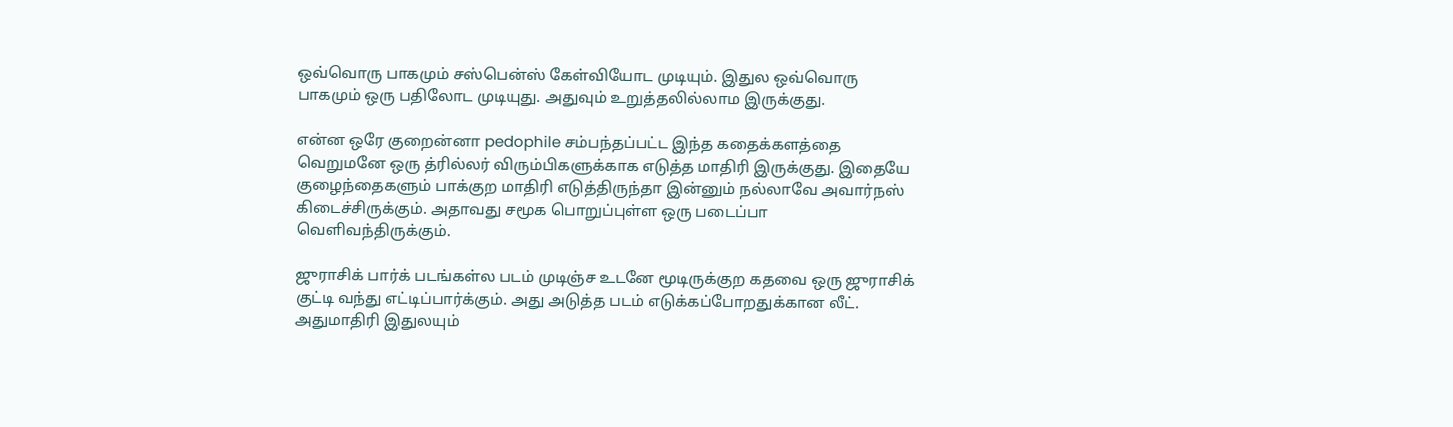ஒவ்வொரு பாகமும் சஸ்பென்ஸ் கேள்வியோட முடியும். இதுல ஒவ்வொரு பாகமும் ஒரு பதிலோட முடியுது. அதுவும் உறுத்தலில்லாம இருக்குது.

என்ன ஒரே குறைன்னா pedophile சம்பந்தப்பட்ட இந்த கதைக்களத்தை வெறுமனே ஒரு த்ரில்லர் விரும்பிகளுக்காக எடுத்த மாதிரி இருக்குது. இதையே குழைந்தைகளும் பாக்குற மாதிரி எடுத்திருந்தா இன்னும் நல்லாவே அவார்நஸ் கிடைச்சிருக்கும். அதாவது சமூக பொறுப்புள்ள ஒரு படைப்பா வெளிவந்திருக்கும்.

ஜுராசிக் பார்க் படங்கள்ல படம் முடிஞ்ச உடனே மூடிருக்குற கதவை ஒரு ஜுராசிக் குட்டி வந்து எட்டிப்பார்க்கும். அது அடுத்த படம் எடுக்கப்போறதுக்கான லீட். அதுமாதிரி இதுலயும்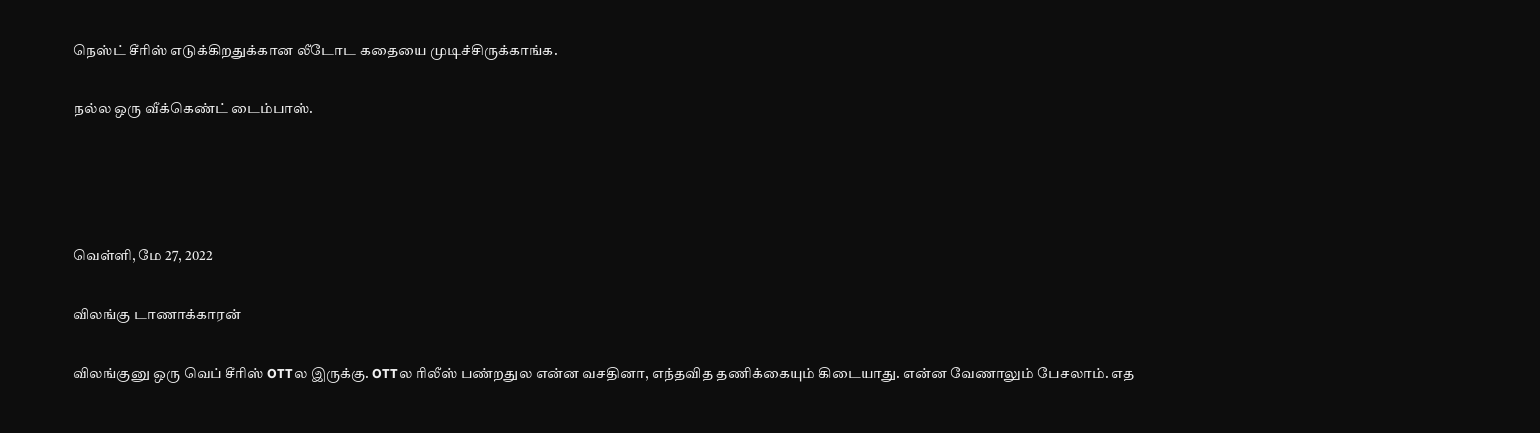நெஸ்ட் சீரிஸ் எடுக்கிறதுக்கான லீடோட கதையை முடிச்சிருக்காங்க.

நல்ல ஒரு வீக்கெண்ட் டைம்பாஸ்.




வெள்ளி, மே 27, 2022

விலங்கு டாணாக்காரன்

விலங்குனு ஒரு வெப் சீரிஸ் OTTல இருக்கு. OTTல ரிலீஸ் பண்றதுல என்ன வசதினா, எந்தவித தணிக்கையும் கிடையாது. என்ன வேணாலும் பேசலாம். எத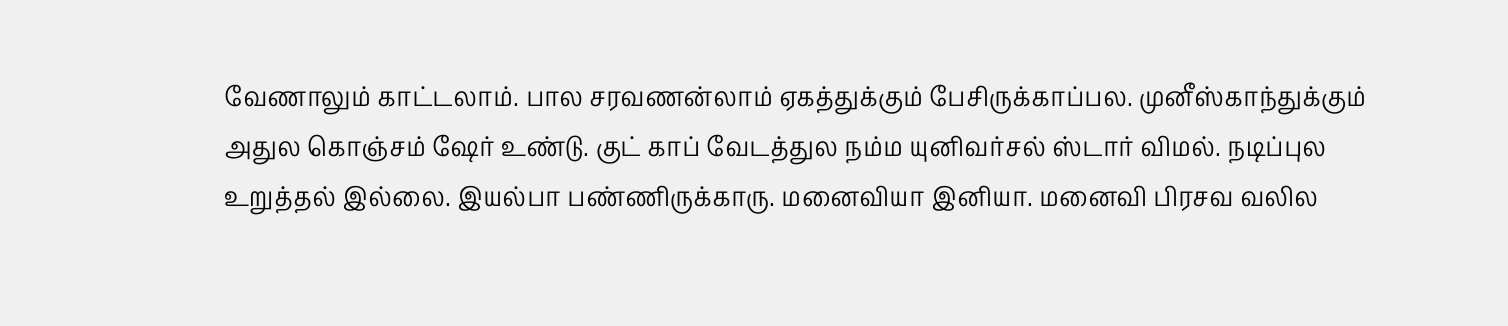வேணாலும் காட்டலாம். பால சரவணன்லாம் ஏகத்துக்கும் பேசிருக்காப்பல. முனீஸ்காந்துக்கும் அதுல கொஞ்சம் ஷேர் உண்டு. குட் காப் வேடத்துல நம்ம யுனிவர்சல் ஸ்டார் விமல். நடிப்புல உறுத்தல் இல்லை. இயல்பா பண்ணிருக்காரு. மனைவியா இனியா. மனைவி பிரசவ வலில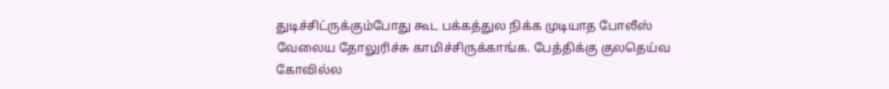துடிச்சிட்ருக்கும்போது கூட பக்கத்துல நிக்க முடியாத போலீஸ் வேலைய தோலுரிச்சு காமிச்சிருக்காங்க. பேத்திக்கு குலதெய்வ கோவில்ல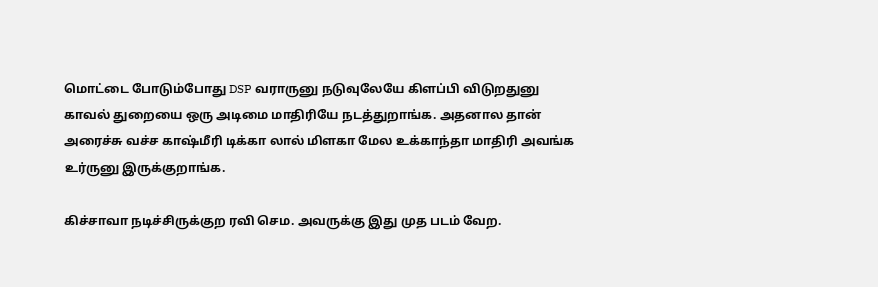மொட்டை போடும்போது DSP வராருனு நடுவுலேயே கிளப்பி விடுறதுனு காவல் துறையை ஒரு அடிமை மாதிரியே நடத்துறாங்க. அதனால தான் அரைச்சு வச்ச காஷ்மீரி டிக்கா லால் மிளகா மேல உக்காந்தா மாதிரி அவங்க உர்ருனு இருக்குறாங்க.

கிச்சாவா நடிச்சிருக்குற ரவி செம. அவருக்கு இது முத படம் வேற.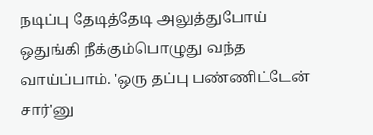நடிப்பு தேடித்தேடி அலுத்துபோய் ஒதுங்கி நீக்கும்பொழுது வந்த வாய்ப்பாம். 'ஒரு தப்பு பண்ணிட்டேன் சார்'னு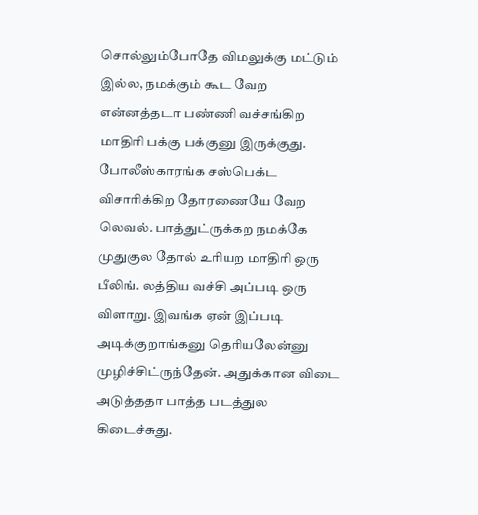சொல்லும்போதே விமலுக்கு மட்டும் இல்ல, நமக்கும் கூட வேற என்னத்தடா பண்ணி வச்சங்கிற மாதிரி பக்கு பக்குனு இருக்குது. போலீஸ்காரங்க சஸ்பெக்ட விசாரிக்கிற தோரணையே வேற லெவல். பாத்துட்ருக்கற நமக்கே முதுகுல தோல் உரியற மாதிரி ஒரு பீலிங். லத்திய வச்சி அப்படி ஒரு விளாறு. இவங்க ஏன் இப்படி அடிக்குறாங்கனு தெரியலேன்னு முழிச்சிட்ருந்தேன். அதுக்கான விடை அடுத்ததா பாத்த படத்துல கிடைச்சுது.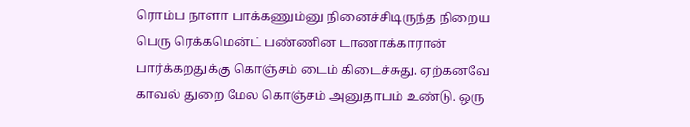ரொம்ப நாளா பாக்கணும்னு நினைச்சிடிருந்த நிறைய பெரு ரெக்கமென்ட் பண்ணின டாணாக்காரான் பார்க்கறதுக்கு கொஞ்சம் டைம் கிடைச்சுது. ஏற்கனவே காவல் துறை மேல கொஞ்சம் அனுதாபம் உண்டு. ஒரு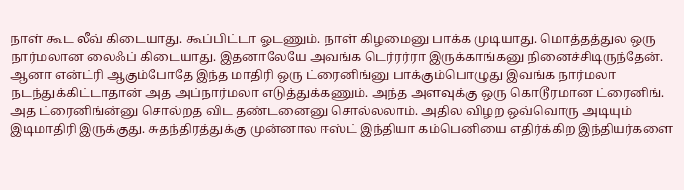நாள் கூட லீவ் கிடையாது. கூப்பிட்டா ஓடணும். நாள் கிழமைனு பாக்க முடியாது. மொத்தத்துல ஒரு நார்மலான லைஃப் கிடையாது. இதனாலேயே அவங்க டெர்ரர்ரா இருக்காங்கனு நினைச்சிடிருந்தேன். ஆனா என்ட்ரி ஆகும்போதே இந்த மாதிரி ஒரு ட்ரைனிங்னு பாக்கும்பொழுது இவங்க நார்மலா நடந்துக்கிட்டாதான் அத அப்நார்மலா எடுத்துக்கணும். அந்த அளவுக்கு ஒரு கொடூரமான ட்ரைனிங். அத ட்ரைனிங்ன்னு சொல்றத விட தண்டனைனு சொல்லலாம். அதில விழற ஒவ்வொரு அடியும் இடிமாதிரி இருக்குது. சுதந்திரத்துக்கு முன்னால ஈஸ்ட் இந்தியா கம்பெனியை எதிர்க்கிற இந்தியர்களை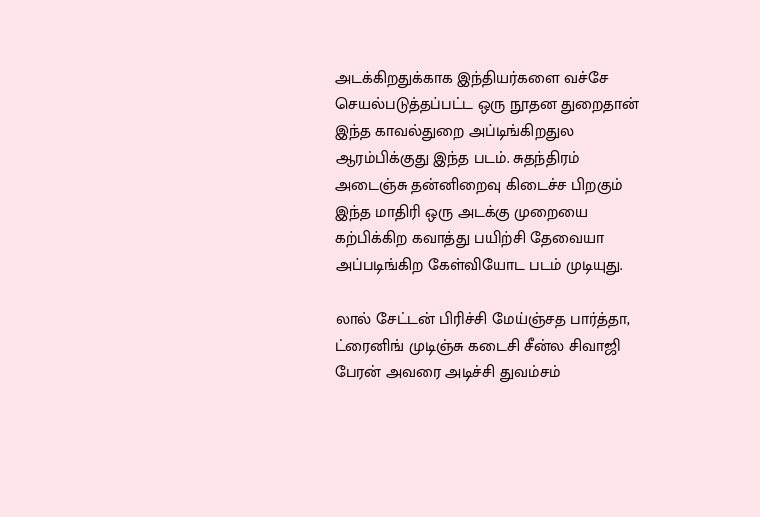அடக்கிறதுக்காக இந்தியர்களை வச்சே செயல்படுத்தப்பட்ட ஒரு நூதன துறைதான் இந்த காவல்துறை அப்டிங்கிறதுல ஆரம்பிக்குது இந்த படம். சுதந்திரம் அடைஞ்சு தன்னிறைவு கிடைச்ச பிறகும் இந்த மாதிரி ஒரு அடக்கு முறையை கற்பிக்கிற கவாத்து பயிற்சி தேவையா அப்படிங்கிற கேள்வியோட படம் முடியுது.

லால் சேட்டன் பிரிச்சி மேய்ஞ்சத பார்த்தா, ட்ரைனிங் முடிஞ்சு கடைசி சீன்ல சிவாஜி பேரன் அவரை அடிச்சி துவம்சம்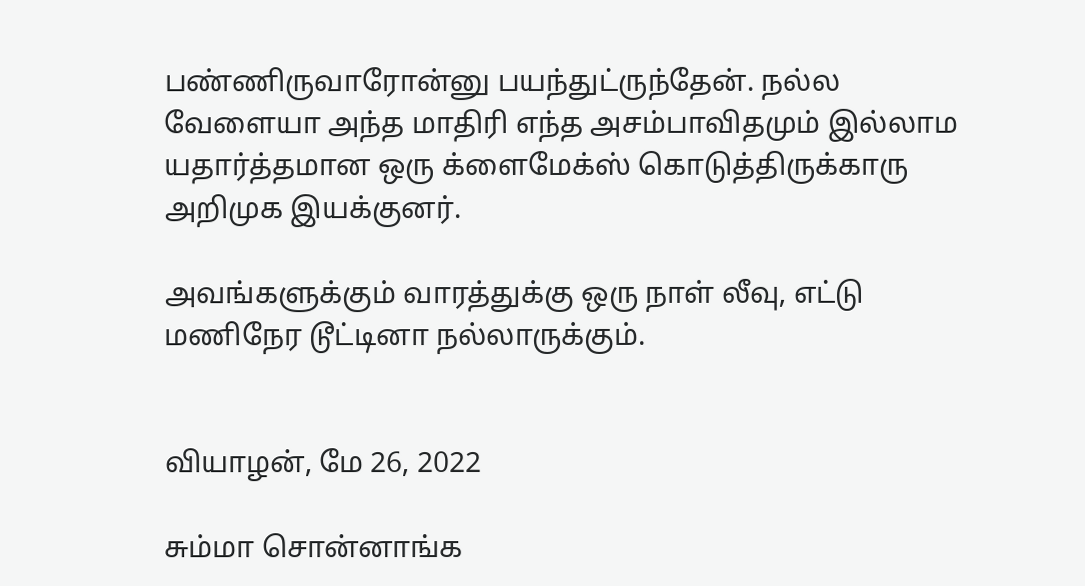பண்ணிருவாரோன்னு பயந்துட்ருந்தேன். நல்ல வேளையா அந்த மாதிரி எந்த அசம்பாவிதமும் இல்லாம யதார்த்தமான ஒரு க்ளைமேக்ஸ் கொடுத்திருக்காரு அறிமுக இயக்குனர்.

அவங்களுக்கும் வாரத்துக்கு ஒரு நாள் லீவு, எட்டு மணிநேர டூட்டினா நல்லாருக்கும்.


வியாழன், மே 26, 2022

சும்மா சொன்னாங்க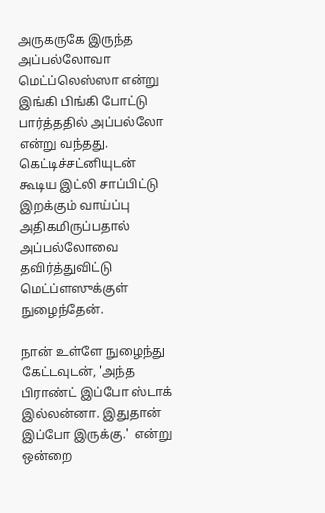அருகருகே இருந்த அப்பல்லோவா மெட்ப்லெஸ்ஸா என்று இங்கி பிங்கி போட்டு பார்த்ததில் அப்பல்லோ என்று வந்தது. கெட்டிச்சட்னியுடன் கூடிய இட்லி சாப்பிட்டு இறக்கும் வாய்ப்பு அதிகமிருப்பதால் அப்பல்லோவை தவிர்த்துவிட்டு மெட்ப்ளஸுக்குள் நுழைந்தேன்.

நான் உள்ளே நுழைந்து கேட்டவுடன், 'அந்த பிராண்ட் இப்போ ஸ்டாக் இல்லன்னா. இதுதான் இப்போ இருக்கு.'  என்று ஒன்றை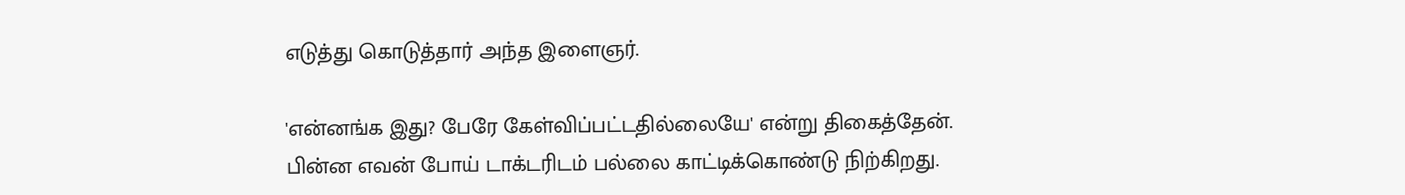எடுத்து கொடுத்தார் அந்த இளைஞர்.

'என்னங்க இது? பேரே கேள்விப்பட்டதில்லையே' என்று திகைத்தேன். பின்ன எவன் போய் டாக்டரிடம் பல்லை காட்டிக்கொண்டு நிற்கிறது.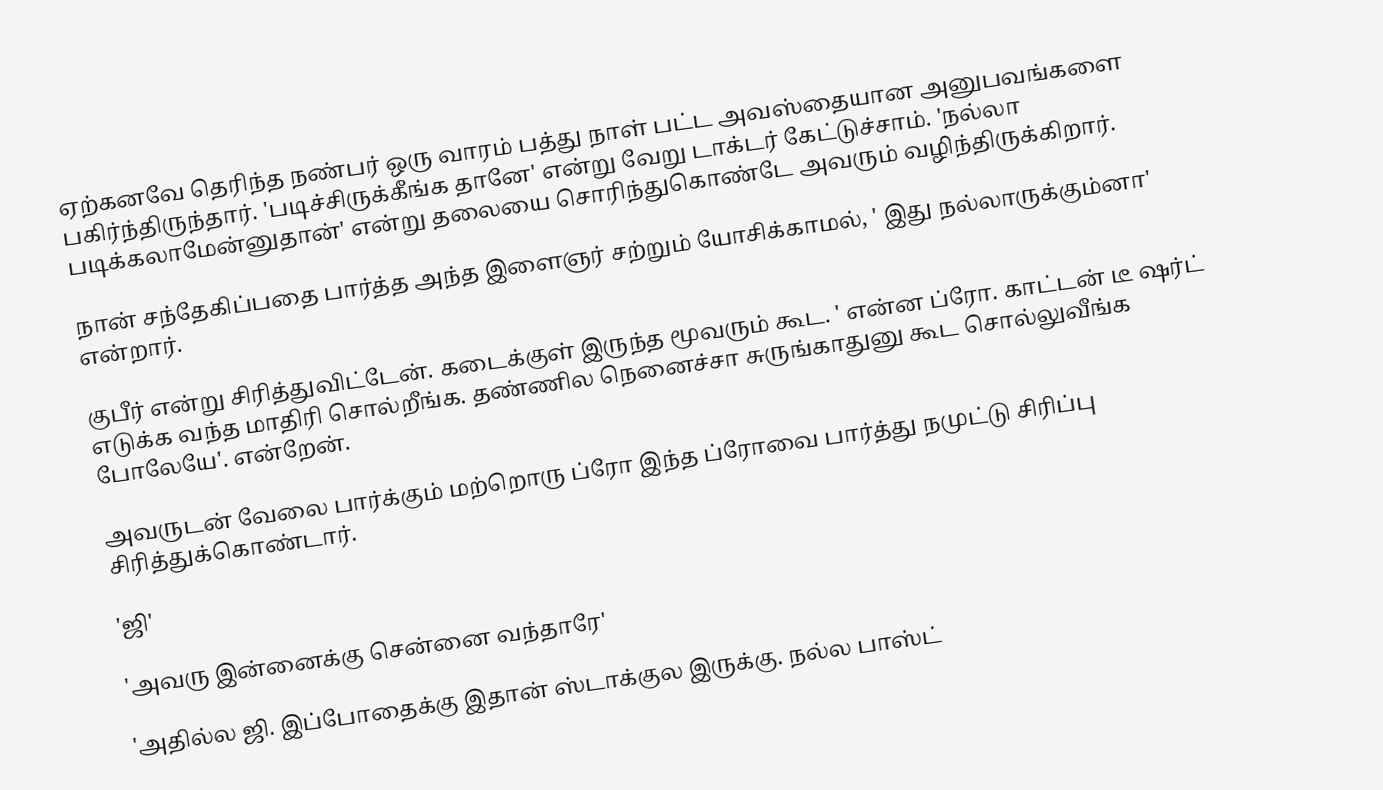ஏற்கனவே தெரிந்த நண்பர் ஒரு வாரம் பத்து நாள் பட்ட அவஸ்தையான அனுபவங்களை பகிர்ந்திருந்தார். 'படிச்சிருக்கீங்க தானே' என்று வேறு டாக்டர் கேட்டுச்சாம். 'நல்லா படிக்கலாமேன்னுதான்' என்று தலையை சொரிந்துகொண்டே அவரும் வழிந்திருக்கிறார்.

நான் சந்தேகிப்பதை பார்த்த அந்த இளைஞர் சற்றும் யோசிக்காமல், ' இது நல்லாருக்கும்னா' என்றார்.

குபீர் என்று சிரித்துவிட்டேன். கடைக்குள் இருந்த மூவரும் கூட. ' என்ன ப்ரோ. காட்டன் டீ ஷர்ட் எடுக்க வந்த மாதிரி சொல்றீங்க. தண்ணில நெனைச்சா சுருங்காதுனு கூட சொல்லுவீங்க போலேயே'. என்றேன்.

அவருடன் வேலை பார்க்கும் மற்றொரு ப்ரோ இந்த ப்ரோவை பார்த்து நமுட்டு சிரிப்பு சிரித்துக்கொண்டார்.

'ஜி'

'அவரு இன்னைக்கு சென்னை வந்தாரே'

'அதில்ல ஜி. இப்போதைக்கு இதான் ஸ்டாக்குல இருக்கு. நல்ல பாஸ்ட்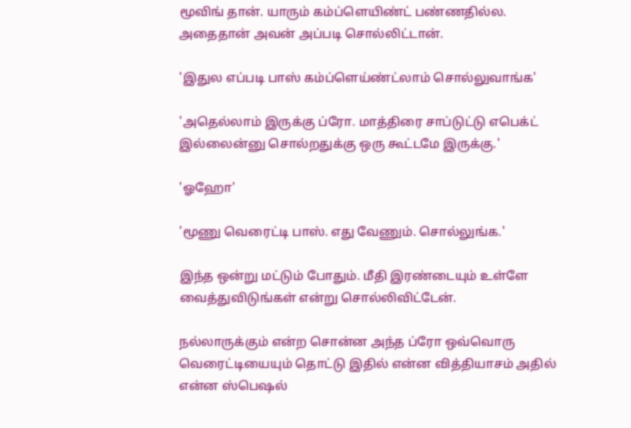மூவிங் தான். யாரும் கம்ப்ளெயிண்ட் பண்ணதில்ல. அதைதான் அவன் அப்படி சொல்லிட்டான்.

'இதுல எப்படி பாஸ் கம்ப்ளெய்ண்ட்லாம் சொல்லுவாங்க'

'அதெல்லாம் இருக்கு ப்ரோ. மாத்திரை சாப்டுட்டு எபெக்ட் இல்லைன்னு சொல்றதுக்கு ஒரு கூட்டமே இருக்கு.'

'ஓஹோ'

'மூணு வெரைட்டி பாஸ். எது வேணும். சொல்லுங்க.'

இந்த ஒன்று மட்டும் போதும். மீதி இரண்டையும் உள்ளே வைத்துவிடுங்கள் என்று சொல்லிவிட்டேன்.

நல்லாருக்கும் என்ற சொன்ன அந்த ப்ரோ ஒவ்வொரு வெரைட்டியையும் தொட்டு இதில் என்ன வித்தியாசம் அதில் என்ன ஸ்பெஷல்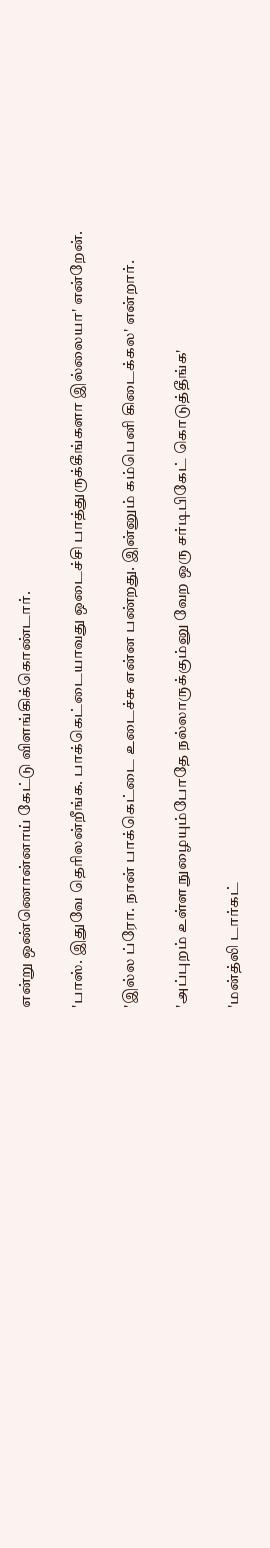என்று ஒண்ணொன்னாய் கேட்டு விளங்கிக்கொண்டார்.

'பாஸ். இதுவே தெரிலன்றீங்க. பாக்கெட்டையாவது ஒடைச்சி பாத்துருக்கீங்களா இல்லையா' என்றேன்.

'இல்ல ப்ரோ. நான் பாக்கெட்டை உடைச்சு என்ன பண்றது. இன்னும் கம்பெனி கிடைக்கல' என்றார்.

'அப்புறம் உள்ள நுழையும்போதே நல்லாருக்கும்னு வேற ஒரு சர்டிபிகேட் கொடுத்தீங்க'

'மன்த்லி டார்கட்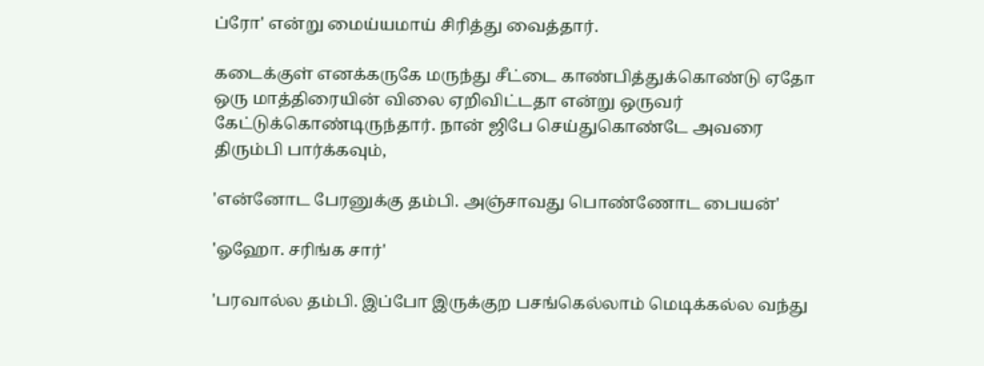ப்ரோ' என்று மைய்யமாய் சிரித்து வைத்தார்.

கடைக்குள் எனக்கருகே மருந்து சீட்டை காண்பித்துக்கொண்டு ஏதோ ஒரு மாத்திரையின் விலை ஏறிவிட்டதா என்று ஒருவர் கேட்டுக்கொண்டிருந்தார். நான் ஜிபே செய்துகொண்டே அவரை திரும்பி பார்க்கவும்,

'என்னோட பேரனுக்கு தம்பி. அஞ்சாவது பொண்ணோட பையன்'

'ஓஹோ. சரிங்க சார்'

'பரவால்ல தம்பி. இப்போ இருக்குற பசங்கெல்லாம் மெடிக்கல்ல வந்து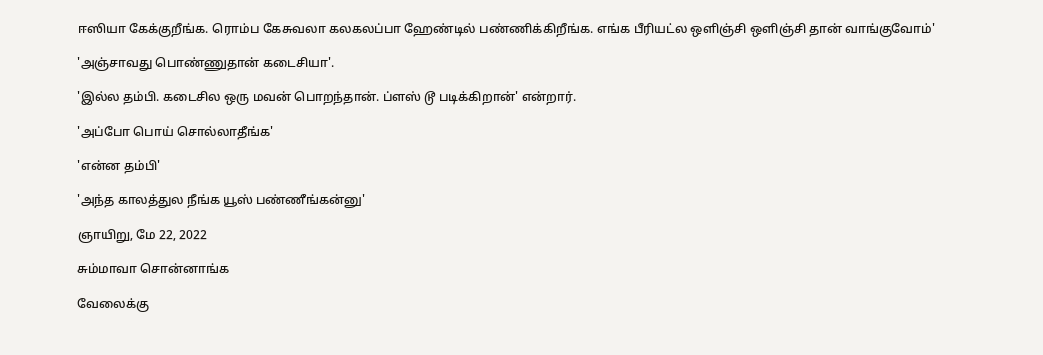ஈஸியா கேக்குறீங்க. ரொம்ப கேசுவலா கலகலப்பா ஹேண்டில் பண்ணிக்கிறீங்க. எங்க பீரியட்ல ஒளிஞ்சி ஒளிஞ்சி தான் வாங்குவோம்'

'அஞ்சாவது பொண்ணுதான் கடைசியா'.

'இல்ல தம்பி. கடைசில ஒரு மவன் பொறந்தான். ப்ளஸ் டூ படிக்கிறான்' என்றார்.

'அப்போ பொய் சொல்லாதீங்க'

'என்ன தம்பி'

'அந்த காலத்துல நீங்க யூஸ் பண்ணீங்கன்னு'

ஞாயிறு, மே 22, 2022

சும்மாவா சொன்னாங்க

வேலைக்கு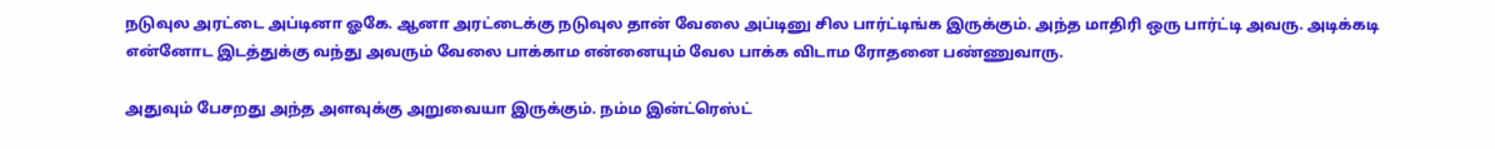நடுவுல அரட்டை அப்டினா ஓகே. ஆனா அரட்டைக்கு நடுவுல தான் வேலை அப்டினு சில பார்ட்டிங்க இருக்கும். அந்த மாதிரி ஒரு பார்ட்டி அவரு. அடிக்கடி என்னோட இடத்துக்கு வந்து அவரும் வேலை பாக்காம என்னையும் வேல பாக்க விடாம ரோதனை பண்ணுவாரு.

அதுவும் பேசறது அந்த அளவுக்கு அறுவையா இருக்கும். நம்ம இன்ட்ரெஸ்ட்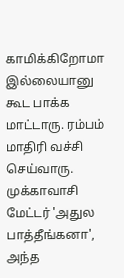காமிக்கிறோமா இல்லையானு கூட பாக்க மாட்டாரு. ரம்பம் மாதிரி வச்சி செய்வாரு. முக்காவாசி மேட்டர் 'அதுல பாத்தீங்கனா', அந்த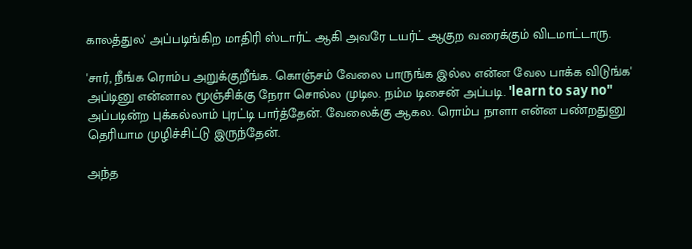காலத்துல' அப்படிங்கிற மாதிரி ஸ்டார்ட் ஆகி அவரே டயர்ட் ஆகுற வரைக்கும் விடமாட்டாரு.

'சார், நீங்க ரொம்ப அறுக்குறீங்க. கொஞ்சம் வேலை பாருங்க இல்ல என்ன வேல பாக்க விடுங்க' அப்டினு என்னால மூஞ்சிக்கு நேரா சொல்ல முடில. நம்ம டிசைன் அப்படி. 'learn to say no" அப்படின்ற புக்கல்லாம் புரட்டி பார்த்தேன். வேலைக்கு ஆகல. ரொம்ப நாளா என்ன பண்றதுனு தெரியாம முழிச்சிட்டு இருந்தேன்.

அந்த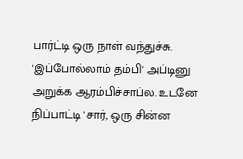பார்ட்டி ஒரு நாள் வந்துச்சு. 'இப்போல்லாம் தம்பி' அப்டினு அறுக்க ஆரம்பிச்சாப்ல. உடனே நிப்பாட்டி 'சார், ஒரு சின்ன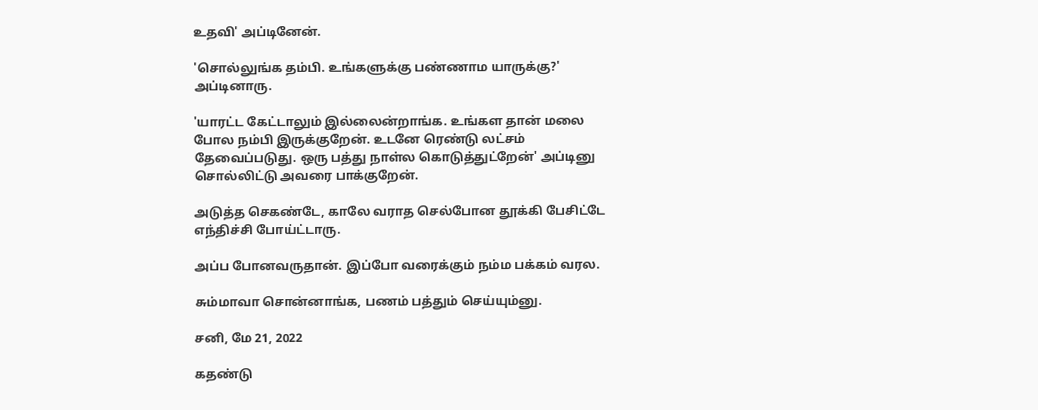உதவி' அப்டினேன்.

'சொல்லுங்க தம்பி. உங்களுக்கு பண்ணாம யாருக்கு?' அப்டினாரு.

'யாரட்ட கேட்டாலும் இல்லைன்றாங்க. உங்கள தான் மலை போல நம்பி இருக்குறேன். உடனே ரெண்டு லட்சம் தேவைப்படுது. ஒரு பத்து நாள்ல கொடுத்துட்றேன்' அப்டினு சொல்லிட்டு அவரை பாக்குறேன்.

அடுத்த செகண்டே, காலே வராத செல்போன தூக்கி பேசிட்டே எந்திச்சி போய்ட்டாரு.

அப்ப போனவருதான். இப்போ வரைக்கும் நம்ம பக்கம் வரல.

சும்மாவா சொன்னாங்க, பணம் பத்தும் செய்யும்னு.

சனி, மே 21, 2022

கதண்டு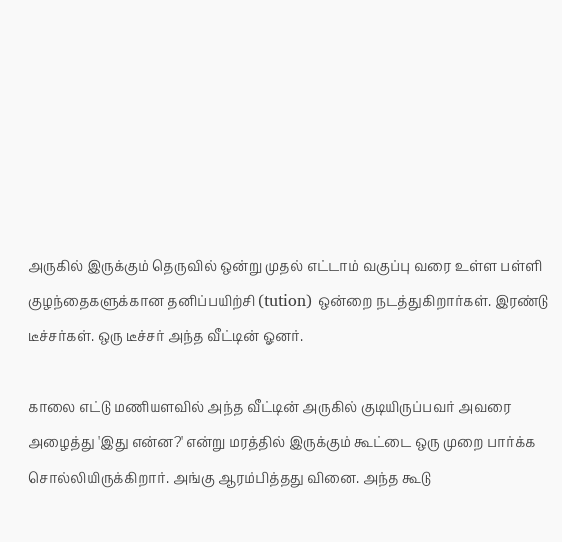அருகில் இருக்கும் தெருவில் ஒன்று முதல் எட்டாம் வகுப்பு வரை உள்ள பள்ளி குழந்தைகளுக்கான தனிப்பயிற்சி (tution) ஒன்றை நடத்துகிறார்கள். இரண்டு டீச்சர்கள். ஒரு டீச்சர் அந்த வீட்டின் ஓனர்.

காலை எட்டு மணியளவில் அந்த வீட்டின் அருகில் குடியிருப்பவர் அவரை அழைத்து 'இது என்ன?' என்று மரத்தில் இருக்கும் கூட்டை ஒரு முறை பார்க்க சொல்லியிருக்கிறார். அங்கு ஆரம்பித்தது வினை. அந்த கூடு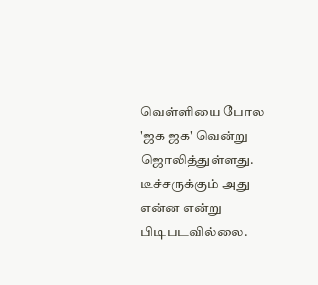வெள்ளியை போல 'ஜக ஜக' வென்று ஜொலித்துள்ளது. டீச்சருக்கும் அது என்ன என்று பிடிபடவில்லை.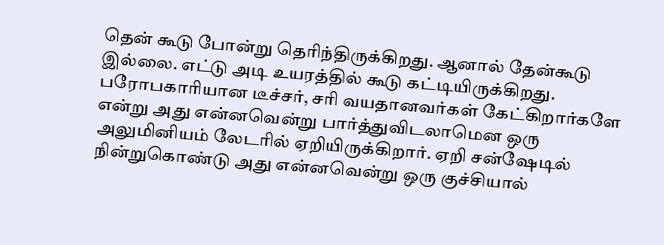தென் கூடு போன்று தெரிந்திருக்கிறது. ஆனால் தேன்கூடு இல்லை. எட்டு அடி உயரத்தில் கூடு கட்டியிருக்கிறது. பரோபகாரியான டீச்சர், சரி வயதானவர்கள் கேட்கிறார்களே என்று அது என்னவென்று பார்த்துவிடலாமென ஒரு அலுமினியம் லேடரில் ஏறியிருக்கிறார். ஏறி சன்ஷேடில் நின்றுகொண்டு அது என்னவென்று ஒரு குச்சியால்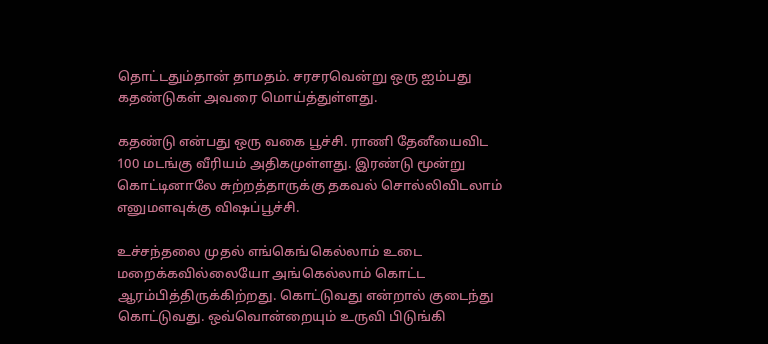தொட்டதும்தான் தாமதம். சரசரவென்று ஒரு ஐம்பது கதண்டுகள் அவரை மொய்த்துள்ளது.

கதண்டு என்பது ஒரு வகை பூச்சி. ராணி தேனீயைவிட 100 மடங்கு வீரியம் அதிகமுள்ளது. இரண்டு மூன்று கொட்டினாலே சுற்றத்தாருக்கு தகவல் சொல்லிவிடலாம் எனுமளவுக்கு விஷப்பூச்சி.

உச்சந்தலை முதல் எங்கெங்கெல்லாம் உடை மறைக்கவில்லையோ அங்கெல்லாம் கொட்ட ஆரம்பித்திருக்கிற்றது. கொட்டுவது என்றால் குடைந்து கொட்டுவது. ஒவ்வொன்றையும் உருவி பிடுங்கி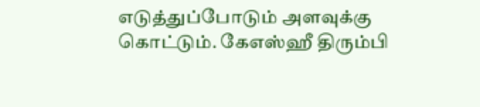எடுத்துப்போடும் அளவுக்கு கொட்டும். கேஎஸ்ஹீ திரும்பி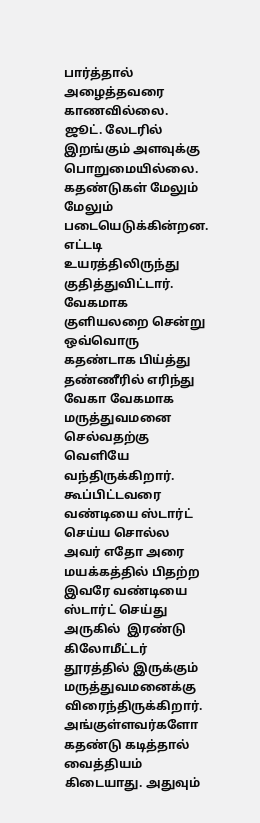பார்த்தால் அழைத்தவரை காணவில்லை. ஜூட். லேடரில் இறங்கும் அளவுக்கு பொறுமையில்லை. கதண்டுகள் மேலும் மேலும் படையெடுக்கின்றன. எட்டடி உயரத்திலிருந்து குதித்துவிட்டார். வேகமாக குளியலறை சென்று ஒவ்வொரு கதண்டாக பிய்த்து தண்ணீரில் எரிந்து வேகா வேகமாக மருத்துவமனை செல்வதற்கு வெளியே வந்திருக்கிறார். கூப்பிட்டவரை வண்டியை ஸ்டார்ட் செய்ய சொல்ல அவர் எதோ அரை மயக்கத்தில் பிதற்ற இவரே வண்டியை ஸ்டார்ட் செய்து அருகில்  இரண்டு கிலோமீட்டர் தூரத்தில் இருக்கும் மருத்துவமனைக்கு விரைந்திருக்கிறார். அங்குள்ளவர்களோ கதண்டு கடித்தால் வைத்தியம் கிடையாது. அதுவும்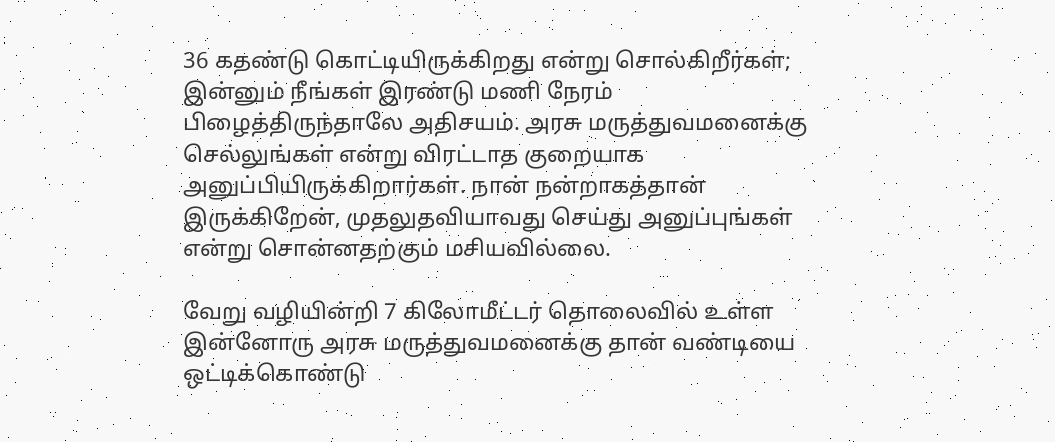36 கதண்டு கொட்டியிருக்கிறது என்று சொல்கிறீர்கள்; இன்னும் நீங்கள் இரண்டு மணி நேரம் பிழைத்திருந்தாலே அதிசயம். அரசு மருத்துவமனைக்கு செல்லுங்கள் என்று விரட்டாத குறையாக அனுப்பியிருக்கிறார்கள். நான் நன்றாகத்தான் இருக்கிறேன், முதலுதவியாவது செய்து அனுப்புங்கள் என்று சொன்னதற்கும் மசியவில்லை.

வேறு வழியின்றி 7 கிலோமீட்டர் தொலைவில் உள்ள இன்னோரு அரசு மருத்துவமனைக்கு தான் வண்டியை ஒட்டிக்கொண்டு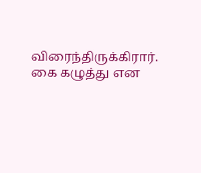விரைந்திருக்கிரார். கை கழுத்து என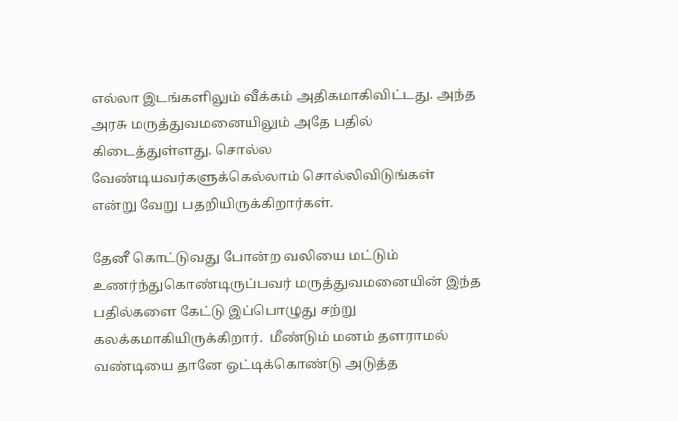எல்லா இடங்களிலும் வீக்கம் அதிகமாகிவிட்டது. அந்த அரசு மருத்துவமனையிலும் அதே பதில் கிடைத்துள்ளது. சொல்ல வேண்டியவர்களுக்கெல்லாம் சொல்லிவிடுங்கள் என்று வேறு பதறியிருக்கிறார்கள்.

தேனீ கொட்டுவது போன்ற வலியை மட்டும் உணர்ந்துகொண்டிருப்பவர் மருத்துவமனையின் இந்த பதில்களை கேட்டு இப்பொழுது சற்று கலக்கமாகியிருக்கிறார்.  மீண்டும் மனம் தளராமல் வண்டியை தானே ஒட்டிக்கொண்டு அடுத்த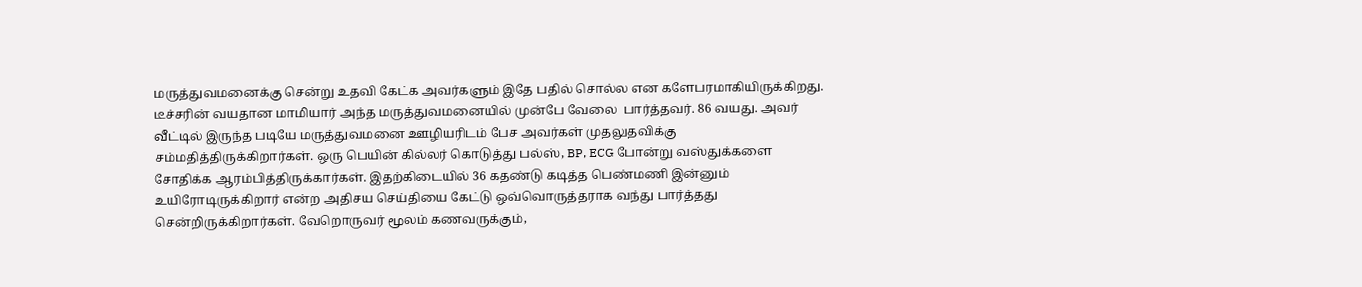மருத்துவமனைக்கு சென்று உதவி கேட்க அவர்களும் இதே பதில் சொல்ல என களேபரமாகியிருக்கிறது. டீச்சரின் வயதான மாமியார் அந்த மருத்துவமனையில் முன்பே வேலை  பார்த்தவர். 86 வயது. அவர் வீட்டில் இருந்த படியே மருத்துவமனை ஊழியரிடம் பேச அவர்கள் முதலுதவிக்கு சம்மதித்திருக்கிறார்கள். ஒரு பெயின் கில்லர் கொடுத்து பல்ஸ், BP, ECG போன்று வஸ்துக்களை சோதிக்க ஆரம்பித்திருக்கார்கள். இதற்கிடையில் 36 கதண்டு கடித்த பெண்மணி இன்னும் உயிரோடிருக்கிறார் என்ற அதிசய செய்தியை கேட்டு ஒவ்வொருத்தராக வந்து பார்த்தது சென்றிருக்கிறார்கள். வேறொருவர் மூலம் கணவருக்கும்,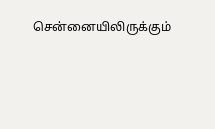சென்னையிலிருக்கும்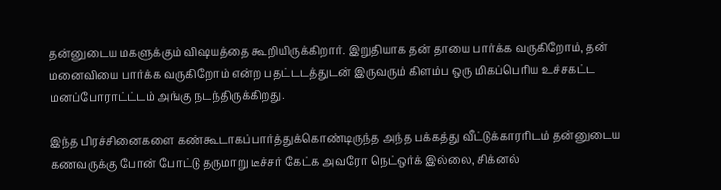தன்னுடைய மகளுக்கும் விஷயத்தை கூறியிருக்கிறார். இறுதியாக தன் தாயை பார்க்க வருகிறோம், தன் மனைவியை பார்க்க வருகிறோம் என்ற பதட்டடத்துடன் இருவரும் கிளம்ப ஒரு மிகப்பெரிய உச்சகட்ட மனப்போராட்ட்டம் அங்கு நடந்திருக்கிறது.

இந்த பிரச்சினைகளை கண்கூடாகப்பார்த்துக்கொண்டிருந்த அந்த பக்கத்து வீட்டுக்காரரிடம் தன்னுடைய கணவருக்கு போன் போட்டு தருமாறு டீச்சர் கேட்க அவரோ நெட்ஒர்க் இல்லை, சிக்னல்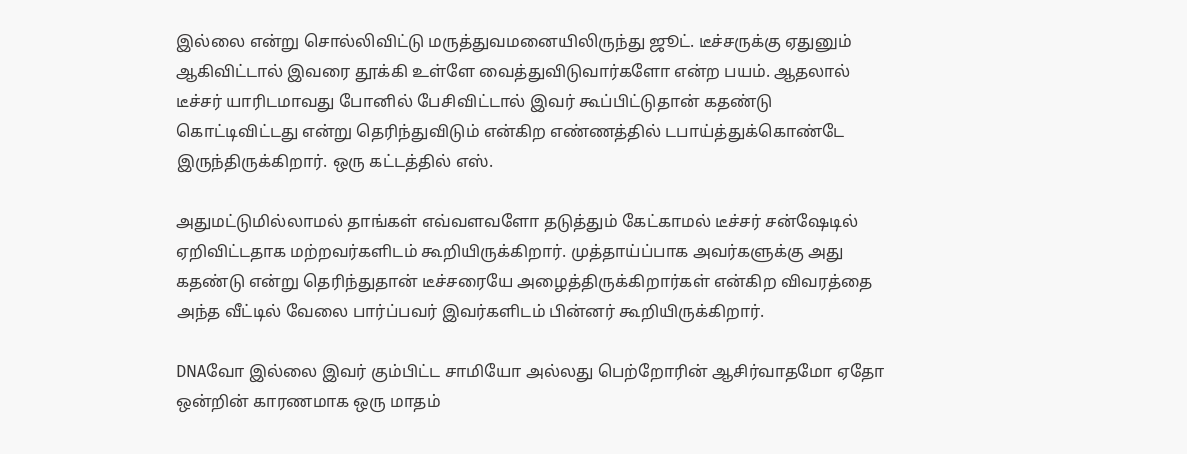இல்லை என்று சொல்லிவிட்டு மருத்துவமனையிலிருந்து ஜூட். டீச்சருக்கு ஏதுனும் ஆகிவிட்டால் இவரை தூக்கி உள்ளே வைத்துவிடுவார்களோ என்ற பயம். ஆதலால் டீச்சர் யாரிடமாவது போனில் பேசிவிட்டால் இவர் கூப்பிட்டுதான் கதண்டு கொட்டிவிட்டது என்று தெரிந்துவிடும் என்கிற எண்ணத்தில் டபாய்த்துக்கொண்டே இருந்திருக்கிறார். ஒரு கட்டத்தில் எஸ்.

அதுமட்டுமில்லாமல் தாங்கள் எவ்வளவளோ தடுத்தும் கேட்காமல் டீச்சர் சன்ஷேடில் ஏறிவிட்டதாக மற்றவர்களிடம் கூறியிருக்கிறார். முத்தாய்ப்பாக அவர்களுக்கு அது கதண்டு என்று தெரிந்துதான் டீச்சரையே அழைத்திருக்கிறார்கள் என்கிற விவரத்தை அந்த வீட்டில் வேலை பார்ப்பவர் இவர்களிடம் பின்னர் கூறியிருக்கிறார்.

DNAவோ இல்லை இவர் கும்பிட்ட சாமியோ அல்லது பெற்றோரின் ஆசிர்வாதமோ ஏதோ ஒன்றின் காரணமாக ஒரு மாதம்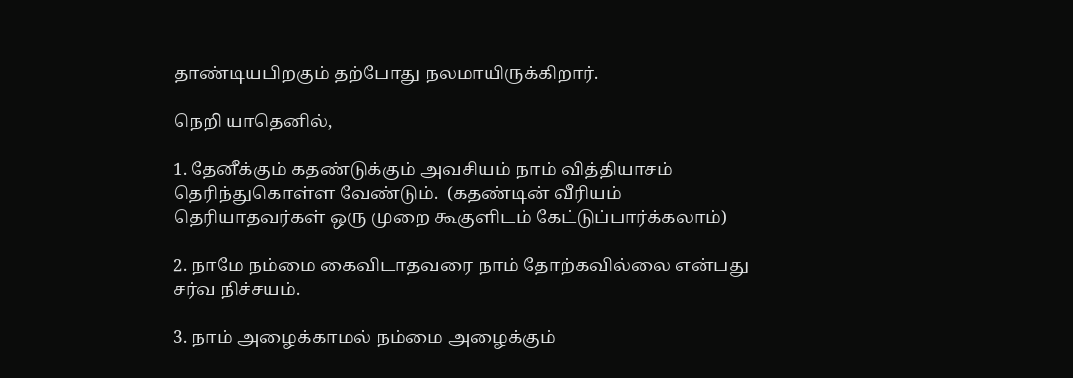தாண்டியபிறகும் தற்போது நலமாயிருக்கிறார்.

நெறி யாதெனில்,

1. தேனீக்கும் கதண்டுக்கும் அவசியம் நாம் வித்தியாசம் தெரிந்துகொள்ள வேண்டும்.  (கதண்டின் வீரியம் தெரியாதவர்கள் ஒரு முறை கூகுளிடம் கேட்டுப்பார்க்கலாம்)

2. நாமே நம்மை கைவிடாதவரை நாம் தோற்கவில்லை என்பது சர்வ நிச்சயம்.

3. நாம் அழைக்காமல் நம்மை அழைக்கும்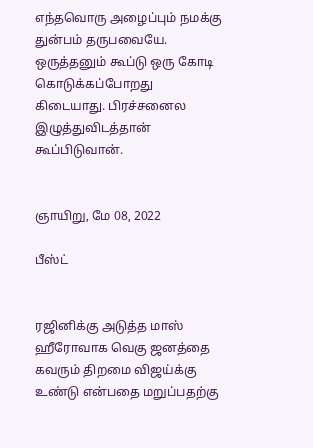எந்தவொரு அழைப்பும் நமக்கு துன்பம் தருபவையே. ஒருத்தனும் கூப்டு ஒரு கோடி கொடுக்கப்போறது கிடையாது. பிரச்சனைல இழுத்துவிடத்தான் கூப்பிடுவான்.


ஞாயிறு, மே 08, 2022

பீஸ்ட்


ரஜினிக்கு அடுத்த மாஸ் ஹீரோவாக வெகு ஜனத்தை கவரும் திறமை விஜய்க்கு உண்டு என்பதை மறுப்பதற்கு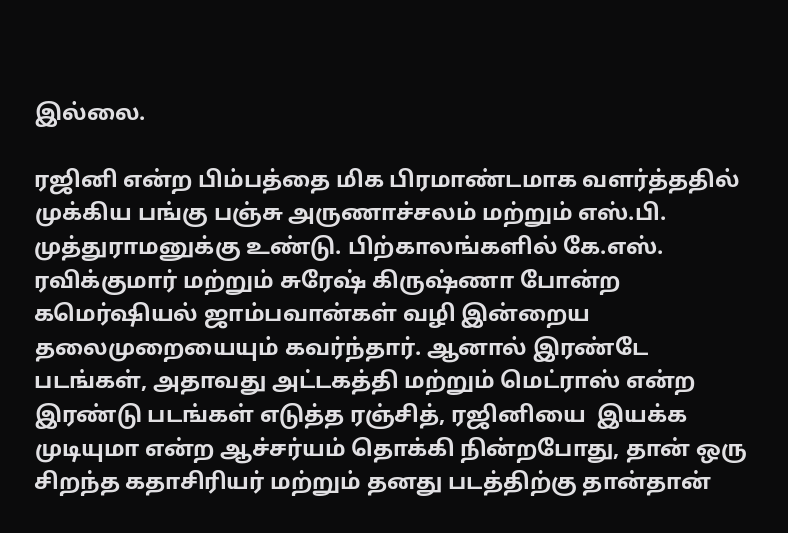இல்லை.

ரஜினி என்ற பிம்பத்தை மிக பிரமாண்டமாக வளர்த்ததில் முக்கிய பங்கு பஞ்சு அருணாச்சலம் மற்றும் எஸ்.பி. முத்துராமனுக்கு உண்டு. பிற்காலங்களில் கே.எஸ். ரவிக்குமார் மற்றும் சுரேஷ் கிருஷ்ணா போன்ற கமெர்ஷியல் ஜாம்பவான்கள் வழி இன்றைய தலைமுறையையும் கவர்ந்தார். ஆனால் இரண்டே படங்கள், அதாவது அட்டகத்தி மற்றும் மெட்ராஸ் என்ற இரண்டு படங்கள் எடுத்த ரஞ்சித், ரஜினியை  இயக்க முடியுமா என்ற ஆச்சர்யம் தொக்கி நின்றபோது, தான் ஒரு சிறந்த கதாசிரியர் மற்றும் தனது படத்திற்கு தான்தான்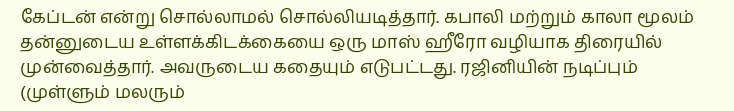கேப்டன் என்று சொல்லாமல் சொல்லியடித்தார். கபாலி மற்றும் காலா மூலம் தன்னுடைய உள்ளக்கிடக்கையை ஒரு மாஸ் ஹீரோ வழியாக திரையில் முன்வைத்தார். அவருடைய கதையும் எடுபட்டது. ரஜினியின் நடிப்பும் (முள்ளும் மலரும்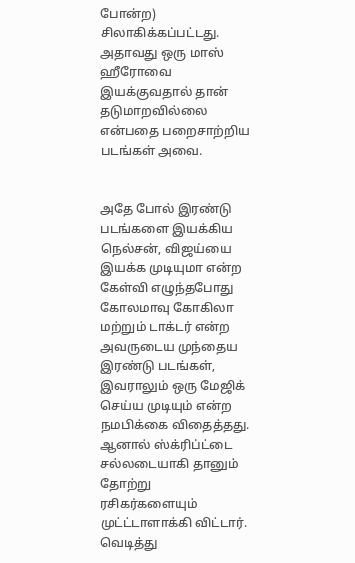போன்ற) சிலாகிக்கப்பட்டது. அதாவது ஒரு மாஸ் ஹீரோவை இயக்குவதால் தான் தடுமாறவில்லை என்பதை பறைசாற்றிய படங்கள் அவை.


அதே போல் இரண்டு படங்களை இயக்கிய நெல்சன், விஜய்யை இயக்க முடியுமா என்ற கேள்வி எழுந்தபோது கோலமாவு கோகிலா மற்றும் டாக்டர் என்ற அவருடைய முந்தைய இரண்டு படங்கள், இவராலும் ஒரு மேஜிக் செய்ய முடியும் என்ற நமபிக்கை விதைத்தது. ஆனால் ஸ்க்ரிப்ட்டை சல்லடையாகி தானும் தோற்று ரசிகர்களையும் முட்ட்டாளாக்கி விட்டார். வெடித்து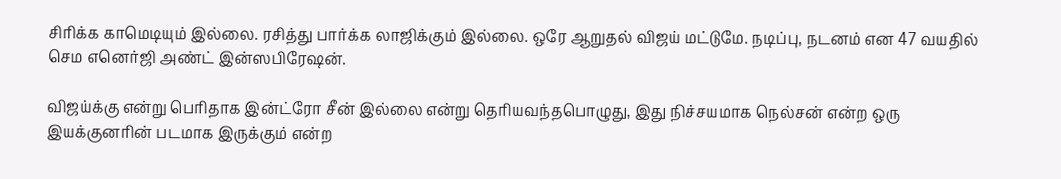சிரிக்க காமெடியும் இல்லை. ரசித்து பார்க்க லாஜிக்கும் இல்லை. ஒரே ஆறுதல் விஜய் மட்டுமே. நடிப்பு, நடனம் என 47 வயதில் செம எனெர்ஜி அண்ட் இன்ஸபிரேஷன்.

விஜய்க்கு என்று பெரிதாக இன்ட்ரோ சீன் இல்லை என்று தெரியவந்தபொழுது, இது நிச்சயமாக நெல்சன் என்ற ஒரு இயக்குனரின் படமாக இருக்கும் என்ற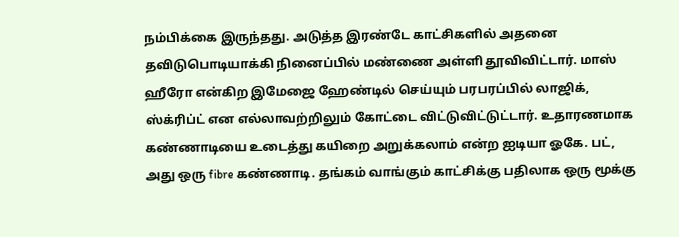நம்பிக்கை இருந்தது. அடுத்த இரண்டே காட்சிகளில் அதனை தவிடுபொடியாக்கி நினைப்பில் மண்ணை அள்ளி தூவிவிட்டார். மாஸ் ஹீரோ என்கிற இமேஜை ஹேண்டில் செய்யும் பரபரப்பில் லாஜிக், ஸ்க்ரிப்ட் என எல்லாவற்றிலும் கோட்டை விட்டுவிட்டுட்டார். உதாரணமாக கண்ணாடியை உடைத்து கயிறை அறுக்கலாம் என்ற ஐடியா ஓகே. பட், அது ஒரு fibre கண்ணாடி. தங்கம் வாங்கும் காட்சிக்கு பதிலாக ஒரு மூக்கு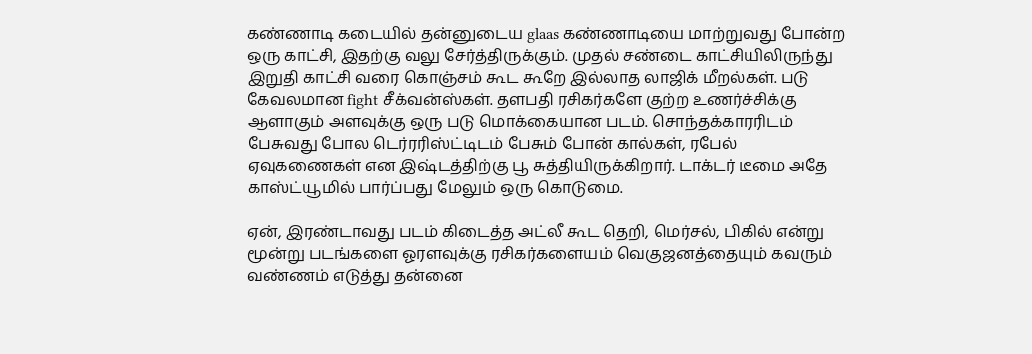கண்ணாடி கடையில் தன்னுடைய glaas கண்ணாடியை மாற்றுவது போன்ற ஒரு காட்சி, இதற்கு வலு சேர்த்திருக்கும். முதல் சண்டை காட்சியிலிருந்து இறுதி காட்சி வரை கொஞ்சம் கூட கூறே இல்லாத லாஜிக் மீறல்கள். படு கேவலமான fight சீக்வன்ஸ்கள். தளபதி ரசிகர்களே குற்ற உணர்ச்சிக்கு ஆளாகும் அளவுக்கு ஒரு படு மொக்கையான படம். சொந்தக்காரரிடம் பேசுவது போல டெர்ரரிஸ்ட்டிடம் பேசும் போன் கால்கள், ரபேல் ஏவுகணைகள் என இஷ்டத்திற்கு பூ சுத்தியிருக்கிறார். டாக்டர் டீமை அதே காஸ்ட்யூமில் பார்ப்பது மேலும் ஒரு கொடுமை.

ஏன், இரண்டாவது படம் கிடைத்த அட்லீ கூட தெறி, மெர்சல், பிகில் என்று மூன்று படங்களை ஓரளவுக்கு ரசிகர்களையம் வெகுஜனத்தையும் கவரும் வண்ணம் எடுத்து தன்னை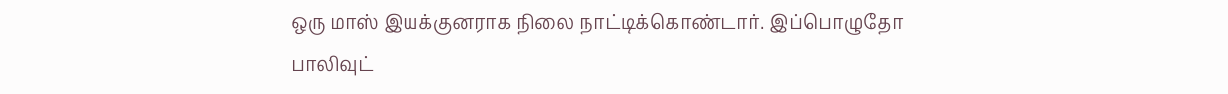ஒரு மாஸ் இயக்குனராக நிலை நாட்டிக்கொண்டார். இப்பொழுதோ பாலிவுட்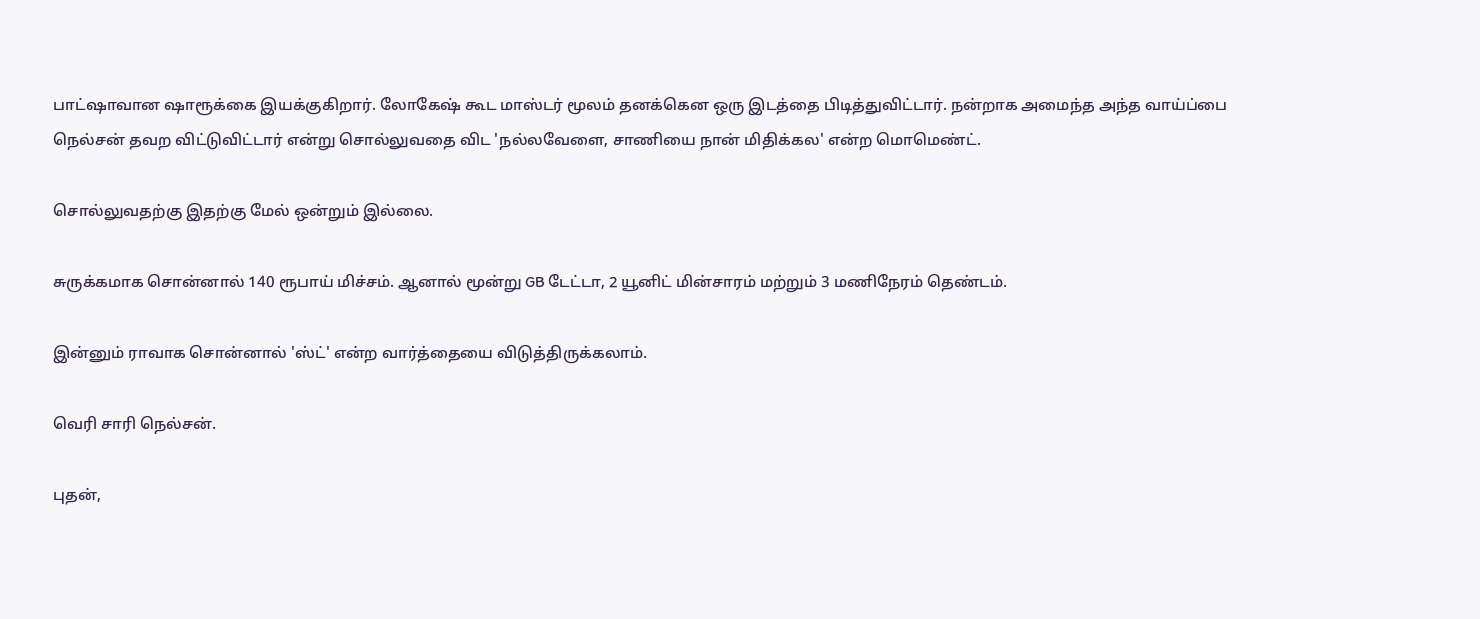பாட்ஷாவான ஷாரூக்கை இயக்குகிறார். லோகேஷ் கூட மாஸ்டர் மூலம் தனக்கென ஒரு இடத்தை பிடித்துவிட்டார். நன்றாக அமைந்த அந்த வாய்ப்பை நெல்சன் தவற விட்டுவிட்டார் என்று சொல்லுவதை விட 'நல்லவேளை, சாணியை நான் மிதிக்கல' என்ற மொமெண்ட்.

சொல்லுவதற்கு இதற்கு மேல் ஒன்றும் இல்லை.

சுருக்கமாக சொன்னால் 140 ரூபாய் மிச்சம். ஆனால் மூன்று GB டேட்டா, 2 யூனிட் மின்சாரம் மற்றும் 3 மணிநேரம் தெண்டம்.

இன்னும் ராவாக சொன்னால் 'ஸ்ட்' என்ற வார்த்தையை விடுத்திருக்கலாம்.

வெரி சாரி நெல்சன்.

புதன்,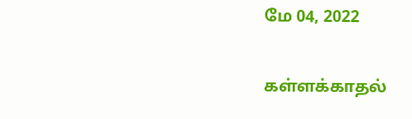மே 04, 2022

கள்ளக்காதல்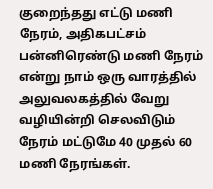குறைந்தது எட்டு மணி நேரம், அதிகபட்சம் பன்னிரெண்டு மணி நேரம் என்று நாம் ஒரு வாரத்தில் அலுவலகத்தில் வேறு வழியின்றி செலவிடும் நேரம் மட்டுமே 40 முதல் 60 மணி நேரங்கள்.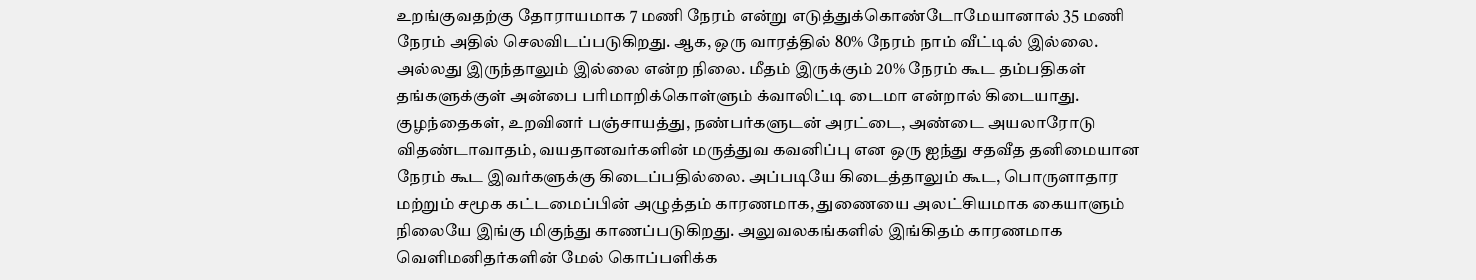உறங்குவதற்கு தோராயமாக 7 மணி நேரம் என்று எடுத்துக்கொண்டோமேயானால் 35 மணி நேரம் அதில் செலவிடப்படுகிறது. ஆக, ஒரு வாரத்தில் 80% நேரம் நாம் வீட்டில் இல்லை. அல்லது இருந்தாலும் இல்லை என்ற நிலை. மீதம் இருக்கும் 20% நேரம் கூட தம்பதிகள் தங்களுக்குள் அன்பை பரிமாறிக்கொள்ளும் க்வாலிட்டி டைமா என்றால் கிடையாது. குழந்தைகள், உறவினர் பஞ்சாயத்து, நண்பர்களுடன் அரட்டை, அண்டை அயலாரோடு விதண்டாவாதம், வயதானவர்களின் மருத்துவ கவனிப்பு என ஒரு ஐந்து சதவீத தனிமையான நேரம் கூட இவர்களுக்கு கிடைப்பதில்லை. அப்படியே கிடைத்தாலும் கூட, பொருளாதார மற்றும் சமூக கட்டமைப்பின் அழுத்தம் காரணமாக, துணையை அலட்சியமாக கையாளும் நிலையே இங்கு மிகுந்து காணப்படுகிறது. அலுவலகங்களில் இங்கிதம் காரணமாக வெளிமனிதர்களின் மேல் கொப்பளிக்க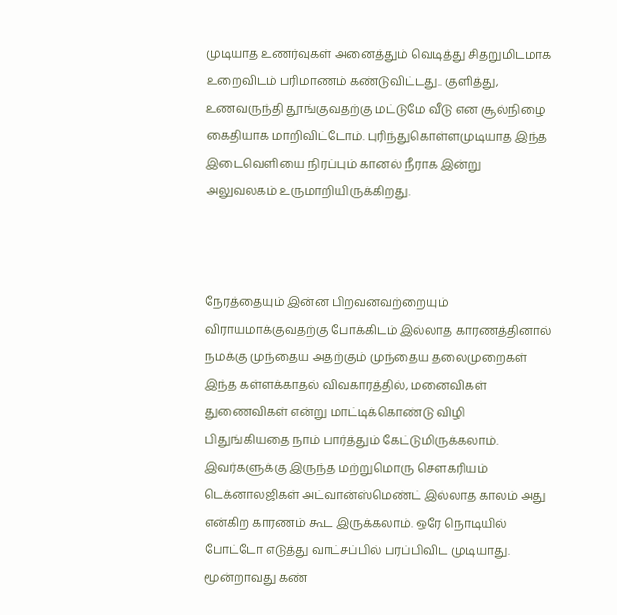முடியாத உணர்வுகள் அனைத்தும் வெடித்து சிதறுமிடமாக உறைவிடம் பரிமாணம் கண்டுவிட்டது.. குளித்து, உணவருந்தி தூங்குவதற்கு மட்டுமே வீடு என சூல்நிழை கைதியாக மாறிவிட்டோம். புரிந்துகொள்ளமுடியாத இந்த இடைவெளியை நிரப்பும் கானல் நீராக இன்று அலுவலகம் உருமாறியிருக்கிறது.



நேரத்தையும் இன்ன பிறவனவற்றையும் விராயமாக்குவதற்கு போக்கிடம் இல்லாத காரணத்தினால் நமக்கு முந்தைய அதற்கும் முந்தைய தலைமுறைகள் இந்த கள்ளக்காதல் விவகாரத்தில், மனைவிகள் துணைவிகள் என்று மாட்டிக்கொண்டு விழி பிதுங்கியதை நாம் பார்த்தும் கேட்டுமிருக்கலாம். இவர்களுக்கு இருந்த மற்றுமொரு சௌகரியம் டெக்னாலஜிகள் அட்வான்ஸ்மெண்ட் இல்லாத காலம் அது என்கிற காரணம் கூட இருக்கலாம். ஒரே நொடியில் போட்டோ எடுத்து வாட்சப்பில் பரப்பிவிட முடியாது. மூன்றாவது கண்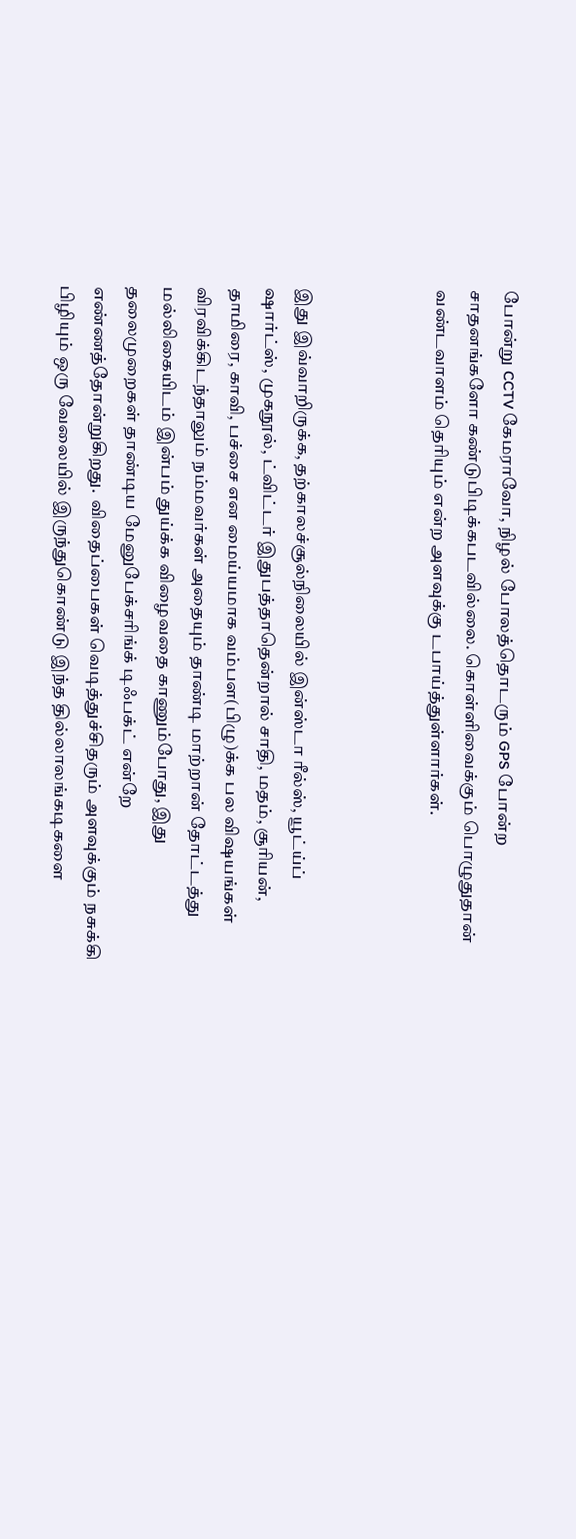போன்று CCTV கேமராவோ, நிழல் போலத்தொடரும் GPS போன்ற சாதனங்களோ கண்டுபிடிக்கபடவில்லை. கொள்ளிவைக்கும் பொழுதுதான் வண்டவாளம் தெரியும் என்ற அளவுக்கு டபாய்த்துள்ளார்கள்.



இது இவ்வாறிருக்க, தற்காலச்சூல்நிலையில் இன்ஸ்டா ரீல்ஸ், யூட்ய்ப் ஷார்ட்ஸ், முகநூல், ட்விட்டர் இதுபத்தாதென்றால் சாதி, மதம், சூரியன், தாமிரை, காவி, பச்சை என மைய்யமாக வம்பள(பிழு)க்க பல விஷயங்கள் விரவிக்கிடந்தாலும் நம்மவர்கள் அதையும் தாண்டி மாற்றான் தோட்டத்து மல்லிகையிடம் இன்பம் துய்க்க விழைவதை காணும்போது, இது தலைமுறைகள் தாண்டிய மேனுபேக்சரிங்க் டிஃபக்ட் என்றே எண்ணத்தோன்றுகிறது.  விதைப்பைகள் வெடித்துச்சிதரும் அளவுக்கும் நசுக்கி பிழியும் ஒரு வேலையில் இருந்துகொண்டு இந்த தில்லாலங்கடிகளை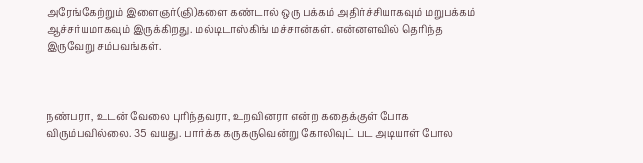அரேங்கேற்றும் இளைஞர்(ஞி)களை கண்டால் ஒரு பக்கம் அதிர்ச்சியாகவும் மறுபக்கம் ஆச்சர்யமாகவும் இருக்கிறது. மல்டிடாஸ்கிங் மச்சான்கள். என்னளவில் தெரிந்த இருவேறு சம்பவங்கள்.



நண்பரா, உடன் வேலை புரிந்தவரா, உறவினரா என்ற கதைக்குள் போக விரும்பவில்லை. 35 வயது. பார்க்க கருகருவென்று கோலிவுட் பட அடியாள் போல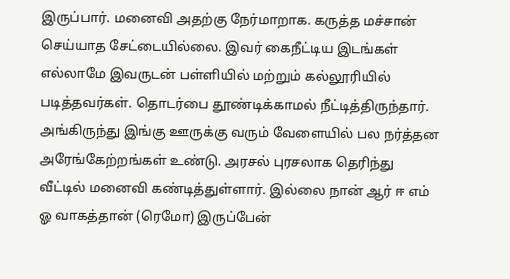இருப்பார். மனைவி அதற்கு நேர்மாறாக. கருத்த மச்சான் செய்யாத சேட்டையில்லை. இவர் கைநீட்டிய இடங்கள் எல்லாமே இவருடன் பள்ளியில் மற்றும் கல்லூரியில் படித்தவர்கள். தொடர்பை தூண்டிக்காமல் நீட்டித்திருந்தார்.  அங்கிருந்து இங்கு ஊருக்கு வரும் வேளையில் பல நர்த்தன அரேங்கேற்றங்கள் உண்டு. அரசல் புரசலாக தெரிந்து வீட்டில் மனைவி கண்டித்துள்ளார். இல்லை நான் ஆர் ஈ எம் ஓ வாகத்தான் (ரெமோ) இருப்பேன்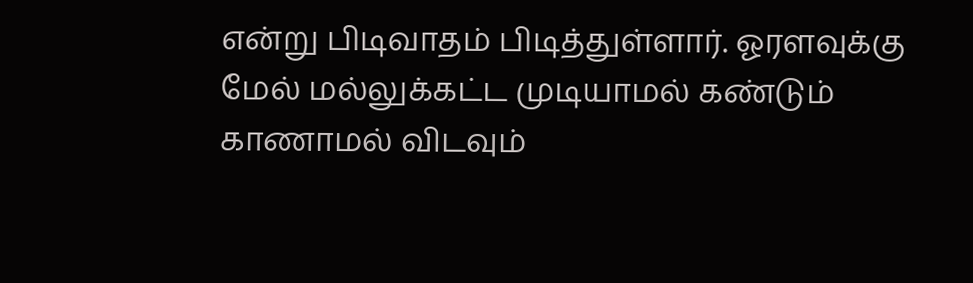என்று பிடிவாதம் பிடித்துள்ளார். ஓரளவுக்கு மேல் மல்லுக்கட்ட முடியாமல் கண்டும் காணாமல் விடவும்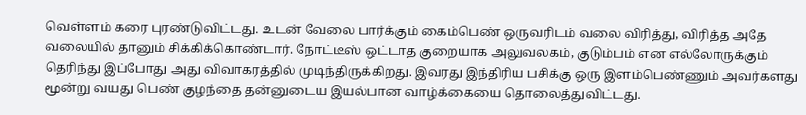வெள்ளம் கரை புரண்டுவிட்டது. உடன் வேலை பார்க்கும் கைம்பெண் ஒருவரிடம் வலை விரித்து, விரித்த அதே வலையில் தானும் சிக்கிக்கொண்டார். நோட்டீஸ் ஒட்டாத குறையாக அலுவலகம், குடும்பம் என எல்லோருக்கும் தெரிந்து இப்போது அது விவாகரத்தில் முடிந்திருக்கிறது. இவரது இந்திரிய பசிக்கு ஒரு இளம்பெண்ணும் அவர்களது மூன்று வயது பெண் குழந்தை தன்னுடைய இயல்பான வாழ்க்கையை தொலைத்துவிட்டது.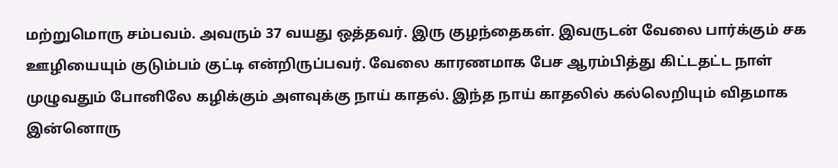மற்றுமொரு சம்பவம். அவரும் 37 வயது ஒத்தவர். இரு குழந்தைகள். இவருடன் வேலை பார்க்கும் சக ஊழியையும் குடும்பம் குட்டி என்றிருப்பவர். வேலை காரணமாக பேச ஆரம்பித்து கிட்டதட்ட நாள் முழுவதும் போனிலே கழிக்கும் அளவுக்கு நாய் காதல். இந்த நாய் காதலில் கல்லெறியும் விதமாக இன்னொரு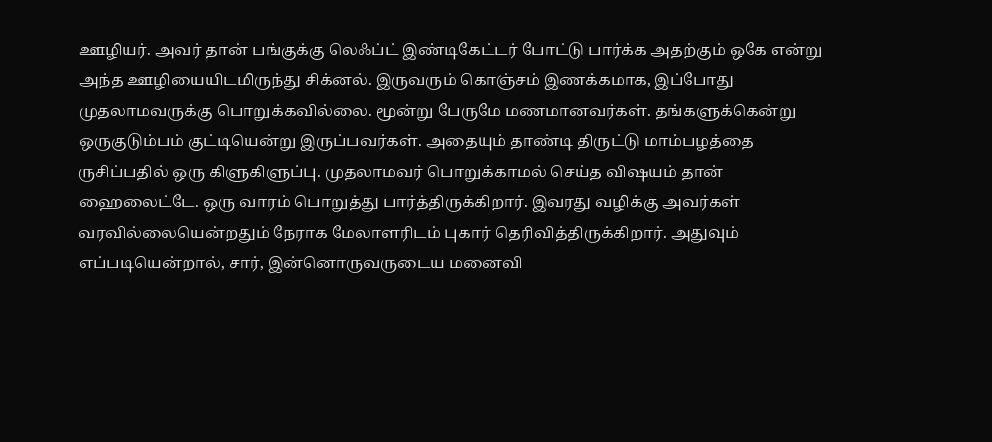ஊழியர். அவர் தான் பங்குக்கு லெஃப்ட் இண்டிகேட்டர் போட்டு பார்க்க அதற்கும் ஒகே என்று அந்த ஊழியையிடமிருந்து சிக்னல். இருவரும் கொஞ்சம் இணக்கமாக, இப்போது முதலாமவருக்கு பொறுக்கவில்லை. மூன்று பேருமே மணமானவர்கள். தங்களுக்கென்று ஒருகுடும்பம் குட்டியென்று இருப்பவர்கள். அதையும் தாண்டி திருட்டு மாம்பழத்தை ருசிப்பதில் ஒரு கிளுகிளுப்பு. முதலாமவர் பொறுக்காமல் செய்த விஷயம் தான் ஹைலைட்டே. ஒரு வாரம் பொறுத்து பார்த்திருக்கிறார். இவரது வழிக்கு அவர்கள் வரவில்லையென்றதும் நேராக மேலாளரிடம் புகார் தெரிவித்திருக்கிறார். அதுவும் எப்படியென்றால், சார், இன்னொருவருடைய மனைவி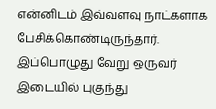என்னிடம் இவ்வளவு நாட்களாக பேசிக்கொண்டிருந்தார். இப்பொழுது வேறு ஒருவர்  இடையில் புகுந்து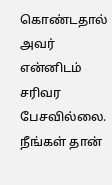கொண்டதால் அவர் என்னிடம் சரிவர பேசவில்லை. நீங்கள் தான்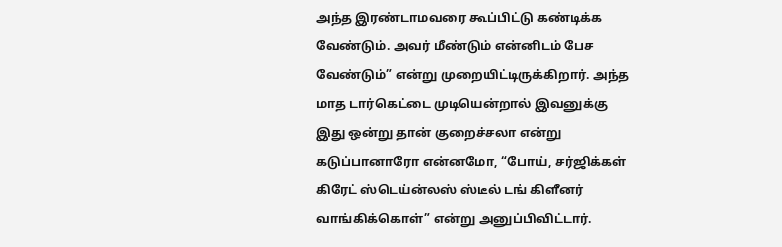அந்த இரண்டாமவரை கூப்பிட்டு கண்டிக்க வேண்டும். அவர் மீண்டும் என்னிடம் பேச வேண்டும்” என்று முறையிட்டிருக்கிறார். அந்த மாத டார்கெட்டை முடியென்றால் இவனுக்கு இது ஒன்று தான் குறைச்சலா என்று கடுப்பானாரோ என்னமோ, “போய், சர்ஜிக்கள் கிரேட் ஸ்‌டெய்ன்லஸ் ஸ்டீல் டங் கிளீனர் வாங்கிக்கொள்” என்று அனுப்பிவிட்டார்.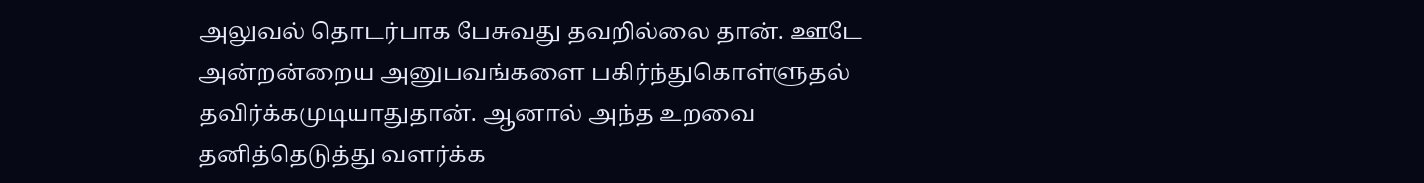அலுவல் தொடர்பாக பேசுவது தவறில்லை தான். ஊடே அன்றன்றைய அனுபவங்களை பகிர்ந்துகொள்ளுதல் தவிர்க்கமுடியாதுதான். ஆனால் அந்த உறவை தனித்தெடுத்து வளர்க்க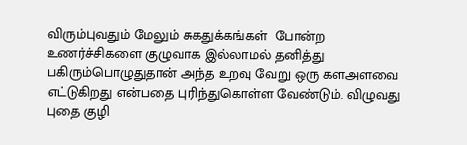விரும்புவதும் மேலும் சுகதுக்கங்கள்  போன்ற உணர்ச்சிகளை குழுவாக இல்லாமல் தனித்து பகிரும்பொழுதுதான் அந்த உறவு வேறு ஒரு களஅளவை எட்டுகிறது என்பதை புரிந்துகொள்ள வேண்டும். விழுவது புதை குழி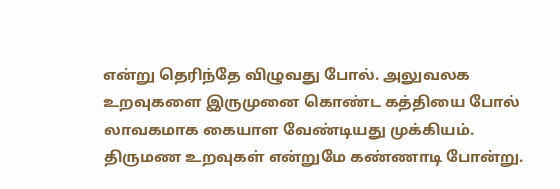என்று தெரிந்தே விழுவது போல். அலுவலக உறவுகளை இருமுனை கொண்ட கத்தியை போல் லாவகமாக கையாள வேண்டியது முக்கியம். திருமண உறவுகள் என்றுமே கண்ணாடி போன்று.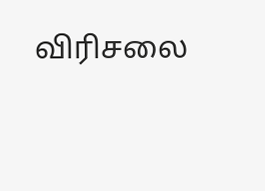விரிசலை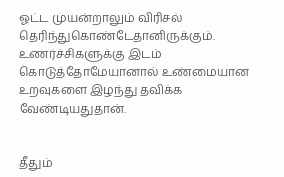ஓட்ட முயன்றாலும் விரிசல் தெரிந்துகொண்டேதானிருக்கும். உணர்ச்சிகளுக்கு இடம் கொடுத்தோமேயானால் உண்மையான உறவுகளை இழந்து தவிக்க வேண்டியதுதான்.


தீதும்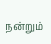நன்றும்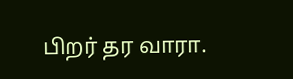பிறர் தர வாரா.